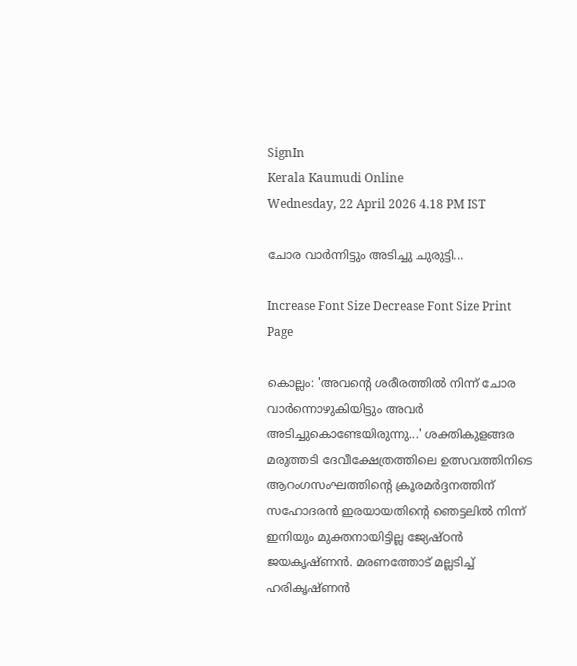SignIn
Kerala Kaumudi Online
Wednesday, 22 April 2026 4.18 PM IST

ചോര വാർന്നിട്ടും അടിച്ചു ചുരുട്ടി...

Increase Font Size Decrease Font Size Print Page

കൊല്ലം: 'അവന്റെ ശരീരത്തിൽ നിന്ന് ചോര വാർന്നൊഴ‌ുകിയിട്ടും അവർ അടിച്ചുകൊണ്ടേയിരുന്നു...' ശക്തികുളങ്ങര മരുത്തടി ദേവീക്ഷേത്രത്തിലെ ഉത്സവത്തിനിടെ ആറംഗസംഘത്തിന്റെ ക്രൂരമർദ്ദനത്തിന് സഹോദരൻ ഇരയായതിന്റെ ഞെട്ടലിൽ നിന്ന് ഇനിയും മുക്തനായിട്ടില്ല ജ്യേഷ്ഠൻ ജയകൃഷ്ണൻ. മരണത്തോട് മല്ലടിച്ച് ഹരികൃഷ്ണൻ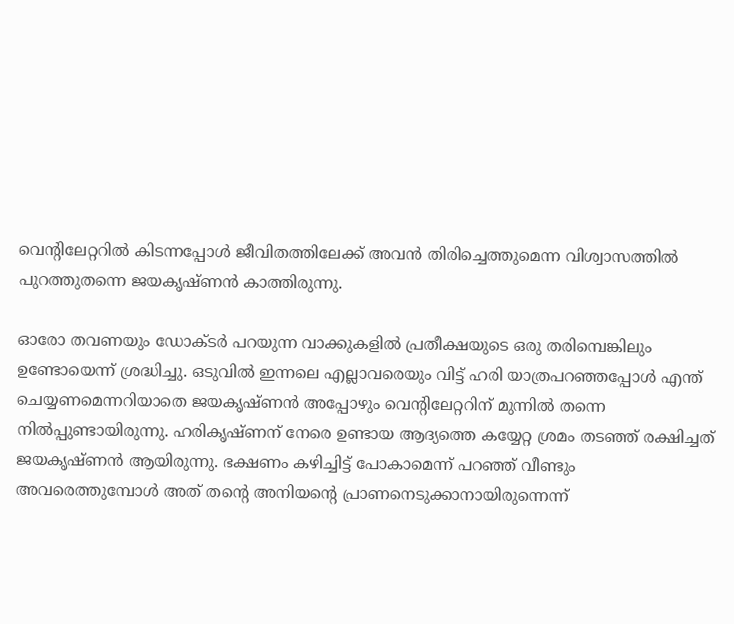വെന്റിലേറ്ററിൽ കിടന്നപ്പോൾ ജീവിതത്തിലേക്ക് അവൻ തിരിച്ചെത്തുമെന്ന വിശ്വാസത്തിൽ പുറത്തുതന്നെ ജയകൃഷ്ണൻ കാത്തിരുന്നു.

ഓരോ തവണയും ഡോക്ടർ പറയുന്ന വാക്കുകളിൽ പ്രതീക്ഷയുടെ ഒരു തരിമ്പെങ്കിലും ഉണ്ടോയെന്ന് ശ്രദ്ധിച്ചു. ഒടുവിൽ ഇന്നലെ എല്ലാവരെയും വിട്ട് ഹരി യാത്രപറഞ്ഞപ്പോൾ എന്ത് ചെയ്യണമെന്നറിയാതെ ജയകൃഷ്ണൻ അപ്പോഴും വെന്റിലേറ്ററിന് മുന്നിൽ തന്നെ നിൽപ്പുണ്ടായിരുന്നു. ഹരികൃഷ്ണന് നേരെ ഉണ്ടായ ആദ്യത്തെ കയ്യേറ്റ ശ്രമം തടഞ്ഞ് രക്ഷിച്ചത് ജയകൃഷ്ണൻ ആയിരുന്നു. ഭക്ഷണം കഴിച്ചിട്ട് പോകാമെന്ന് പറഞ്ഞ് വീണ്ടും അവരെത്തുമ്പോൾ അത് തന്റെ അനിയന്റെ പ്രാണനെടുക്കാനായിരുന്നെന്ന്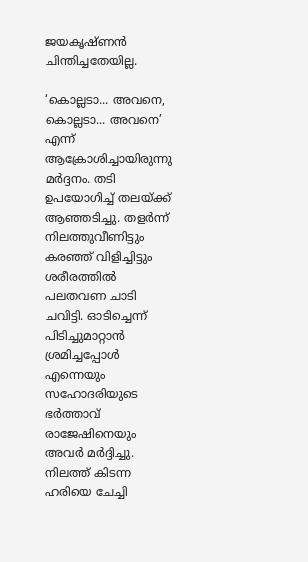ജയകൃഷ്ണൻ ചിന്തിച്ചതേയില്ല.

‘കൊല്ലടാ... അവനെ, കൊല്ലടാ... അവനെ’ എന്ന് ആക്രോശിച്ചായിരുന്നു മർദ്ദനം. തടി ഉപയോഗിച്ച് തലയ്ക്ക് ആഞ്ഞടിച്ചു. തളർന്ന് നിലത്തുവീണിട്ടും കരഞ്ഞ് വിളിച്ചിട്ടും ശരീരത്തിൽ പലതവണ ചാടി ചവിട്ടി. ഓടിച്ചെന്ന് പിടിച്ചുമാറ്റാൻ ശ്രമിച്ചപ്പോൾ എന്നെയും സഹോദരിയുടെ ഭർത്താവ് രാജേഷിനെയും അവർ മർദ്ദിച്ചു. നിലത്ത് കിടന്ന ഹരിയെ ചേച്ചി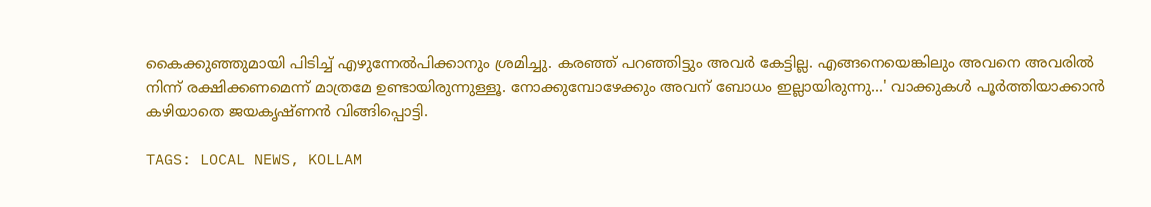കൈക്കുഞ്ഞുമായി പിടിച്ച് എഴുന്നേൽപിക്കാനും ശ്രമിച്ചു. കരഞ്ഞ് പറഞ്ഞിട്ടും അവർ കേട്ടില്ല. എങ്ങനെയെങ്കിലും അവനെ അവരിൽ നിന്ന് രക്ഷിക്കണമെന്ന് മാത്രമേ ഉണ്ടായിരുന്നുള്ളൂ. നോക്കുമ്പോഴേക്കും അവന് ബോധം ഇല്ലായിരുന്നു...' വാക്കുകൾ പൂർത്തിയാക്കാൻ കഴിയാതെ ജയകൃഷ്ണൻ വിങ്ങിപ്പൊട്ടി.

TAGS: LOCAL NEWS, KOLLAM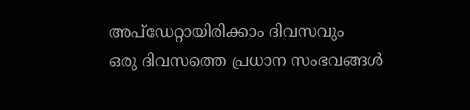അപ്ഡേറ്റായിരിക്കാം ദിവസവും
ഒരു ദിവസത്തെ പ്രധാന സംഭവങ്ങൾ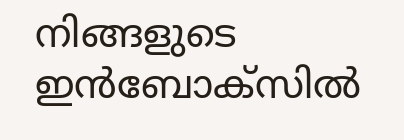നിങ്ങളുടെ ഇൻബോക്സിൽ